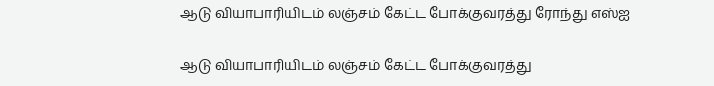ஆடு வியாபாரியிடம் லஞ்சம் கேட்ட போக்குவரத்து ரோந்து எஸ்ஐ

ஆடு வியாபாரியிடம் லஞ்சம் கேட்ட போக்குவரத்து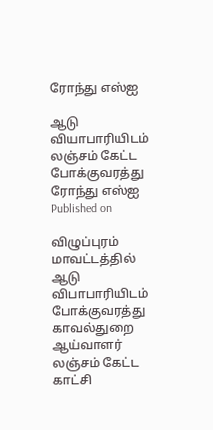ரோந்து எஸ்ஐ

ஆடு வியாபாரியிடம் லஞ்சம் கேட்ட போக்குவரத்து ரோந்து எஸ்ஐ
Published on

விழுப்புரம் மாவட்டத்தில் ஆடு விபாபாரியிடம் போக்குவரத்து காவல்துறை ஆய்வாளர் லஞ்சம் கேட்ட காட்சி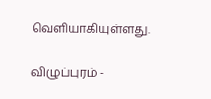வெளியாகியுள்ளது.

விழுப்புரம் -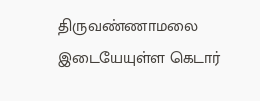திருவண்ணாமலை இடையேயுள்ள கெடார்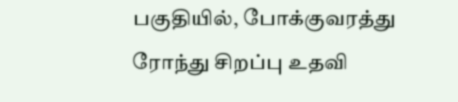பகுதியில், போக்குவரத்து ரோந்து சிறப்பு உதவி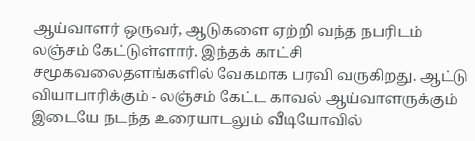ஆய்வாளர் ஒருவர், ஆடுகளை ஏற்றி வந்த நபரிடம் லஞ்சம் கேட்டுள்ளார். இந்தக் காட்சி சமூகவலைதளங்களில் வேகமாக பரவி வருகிறது. ஆட்டு வியாபாரிக்கும் - லஞ்சம் கேட்ட காவல் ஆய்வாளருக்கும் இடையே நடந்த உரையாடலும் வீடியோவில்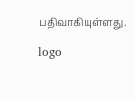பதிவாகியுள்ளது.

logo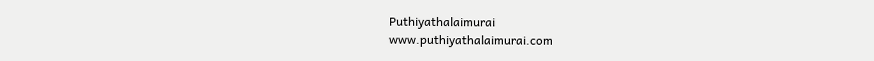Puthiyathalaimurai
www.puthiyathalaimurai.com